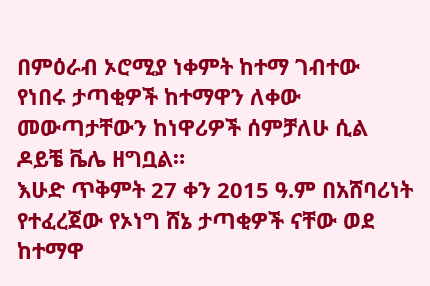በምዕራብ ኦሮሚያ ነቀምት ከተማ ገብተው የነበሩ ታጣቂዎች ከተማዋን ለቀው መውጣታቸውን ከነዋሪዎች ሰምቻለሁ ሲል ዶይቼ ቬሌ ዘግቧል።
እሁድ ጥቅምት 27 ቀን 2015 ዓ.ም በአሸባሪነት የተፈረጀው የኦነግ ሸኔ ታጣቂዎች ናቸው ወደ ከተማዋ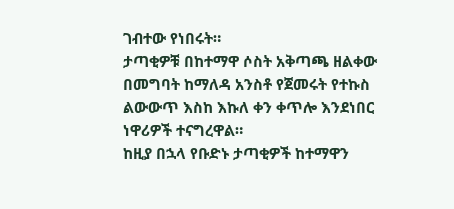ገብተው የነበሩት።
ታጣቂዎቹ በከተማዋ ሶስት አቅጣጫ ዘልቀው በመግባት ከማለዳ አንስቶ የጀመሩት የተኩስ ልውውጥ እስከ እኩለ ቀን ቀጥሎ እንደነበር ነዋሪዎች ተናግረዋል።
ከዚያ በኋላ የቡድኑ ታጣቂዎች ከተማዋን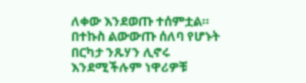ለቀው እንደወጡ ተሰምቷል። በተኩስ ልውውጡ ሰለባ የሆኑት በርካታ ንጹሃን ሊኖሩ እንደሚችሉም ነዋሪዎቹ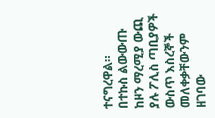ተናግረዋል።
በተኩስ ልውውጡ ከዞን ማረሚያ ውጪ ያሉ ፖሊስ ጣቢያዎች ውስጥ እስረኞች መለቀቃቸውንም ዘገባው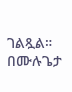ገልጿል።
በሙሉጌታ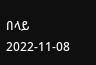በላይ
2022-11-08